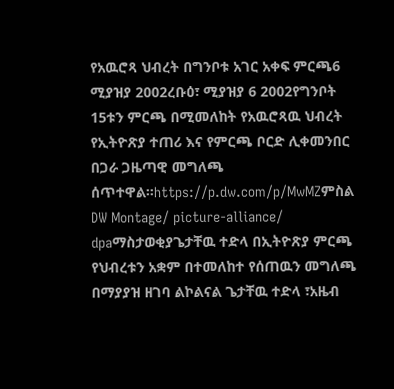የአዉሮጻ ህብረት በግንቦቱ አገር አቀፍ ምርጫ6 ሚያዝያ 2002ረቡዕ፣ ሚያዝያ 6 2002የግንቦት 15ቱን ምርጫ በሚመለከት የአዉሮጻዉ ህብረት የኢትዮጽያ ተጠሪ እና የምርጫ ቦርድ ሊቀመንበር በጋራ ጋዜጣዊ መግለጫ ሰጥተዋል።https://p.dw.com/p/MwMZምስል DW Montage/ picture-alliance/ dpaማስታወቂያጌታቸዉ ተድላ በኢትዮጽያ ምርጫ የህብረቱን አቋም በተመለከተ የሰጠዉን መግለጫ በማያያዝ ዘገባ ልኮልናል ጌታቸዉ ተድላ ፣አዜብ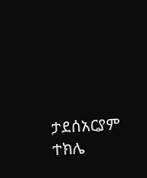ታደሰአርያም ተክሌ